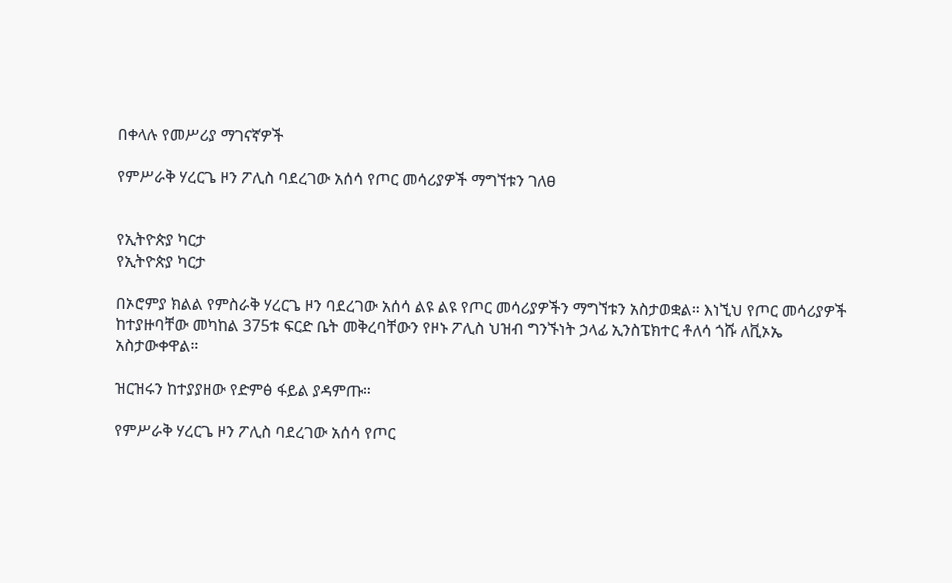በቀላሉ የመሥሪያ ማገናኛዎች

የምሥራቅ ሃረርጌ ዞን ፖሊስ ባደረገው አሰሳ የጦር መሳሪያዎች ማግኘቱን ገለፀ


የኢትዮጵያ ካርታ
የኢትዮጵያ ካርታ

በኦሮምያ ክልል የምስራቅ ሃረርጌ ዞን ባደረገው አሰሳ ልዩ ልዩ የጦር መሳሪያዎችን ማግኘቱን አስታወቋል። እነኚህ የጦር መሳሪያዎች ከተያዙባቸው መካከል 375ቱ ፍርድ ቤት መቅረባቸውን የዞኑ ፖሊስ ህዝብ ግንኙነት ኃላፊ ኢንስፔክተር ቶለሳ ጎሹ ለቪኦኤ አስታውቀዋል።

ዝርዝሩን ከተያያዘው የድምፅ ፋይል ያዳምጡ።

የምሥራቅ ሃረርጌ ዞን ፖሊስ ባደረገው አሰሳ የጦር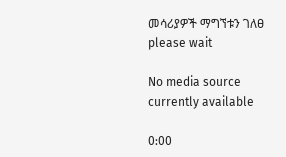መሳሪያዎች ማግኘቱን ገለፀ
please wait

No media source currently available

0:00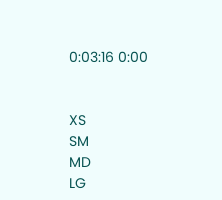0:03:16 0:00


XS
SM
MD
LG